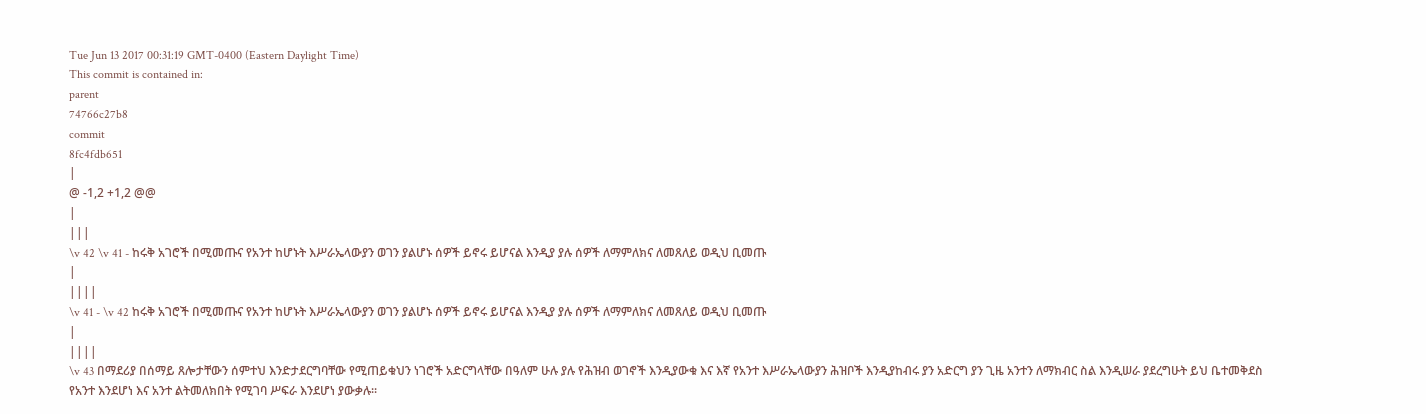Tue Jun 13 2017 00:31:19 GMT-0400 (Eastern Daylight Time)
This commit is contained in:
parent
74766c27b8
commit
8fc4fdb651
|
@ -1,2 +1,2 @@
|
|||
\v 42 \v 41 - ከሩቅ አገሮች በሚመጡና የአንተ ከሆኑት እሥራኤላውያን ወገን ያልሆኑ ሰዎች ይኖሩ ይሆናል እንዲያ ያሉ ሰዎች ለማምለክና ለመጸለይ ወዲህ ቢመጡ
|
||||
\v 41 - \v 42 ከሩቅ አገሮች በሚመጡና የአንተ ከሆኑት እሥራኤላውያን ወገን ያልሆኑ ሰዎች ይኖሩ ይሆናል እንዲያ ያሉ ሰዎች ለማምለክና ለመጸለይ ወዲህ ቢመጡ
|
||||
\v 43 በማደሪያ በሰማይ ጸሎታቸውን ሰምተህ እንድታደርግባቸው የሚጠይቁህን ነገሮች አድርግላቸው በዓለም ሁሉ ያሉ የሕዝብ ወገኖች እንዲያውቁ እና እኛ የአንተ እሥራኤላውያን ሕዝቦች እንዲያከብሩ ያን አድርግ ያን ጊዜ አንተን ለማክብር ስል እንዲሠራ ያደረግሁት ይህ ቤተመቅደስ የአንተ እንደሆነ እና አንተ ልትመለክበት የሚገባ ሥፍራ እንደሆነ ያውቃሉ፡፡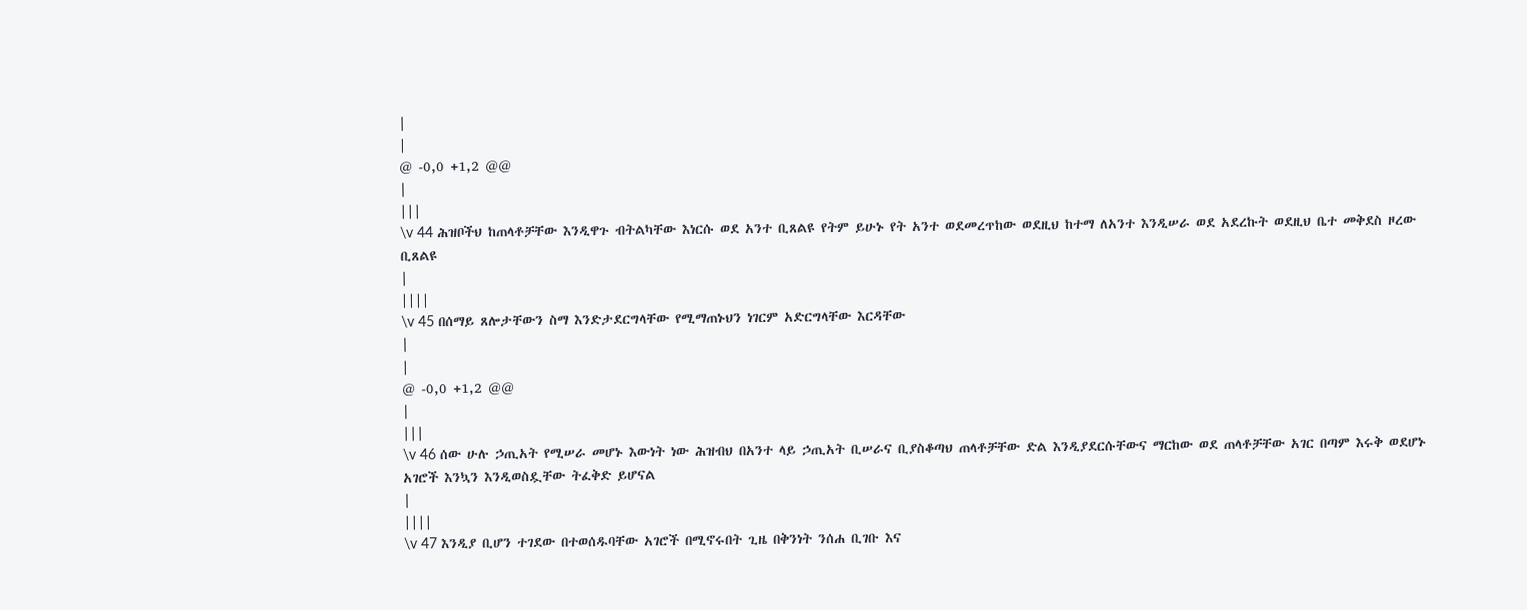|
|
@ -0,0 +1,2 @@
|
|||
\v 44 ሕዝቦችህ ከጠላቶቻቸው እንዲዋጉ ብትልካቸው እነርሱ ወደ አንተ ቢጸልዩ የትም ይሁኑ የት አንተ ወደመረጥከው ወደዚህ ከተማ ለአንተ እንዲሠራ ወደ አደረኩት ወደዚህ ቤተ መቅደስ ዞረው ቢጸልዩ
|
||||
\v 45 በሰማይ ጸሎታቸውን ስማ እንድታደርግላቸው የሚማጠኑህን ነገርም አድርግላቸው እርዳቸው
|
|
@ -0,0 +1,2 @@
|
|||
\v 46 ሰው ሁሉ ኃጢአት የሚሠራ መሆኑ እውነት ነው ሕዝብህ በአንተ ላይ ኃጢአት ቢሠራና ቢያስቆጣህ ጠላቶቻቸው ድል እንዲያደርሱቸውና ማርከው ወደ ጠላቶቻቸው አገር በጣም እሩቅ ወደሆኑ አገሮች እንኳን እንዲወስዷቸው ትፈቅድ ይሆናል
|
||||
\v 47 እንዲያ ቢሆን ተገደው በተወሰዱባቸው አገሮች በሚኖሩበት ጊዜ በቅንነት ንሰሐ ቢገቡ እና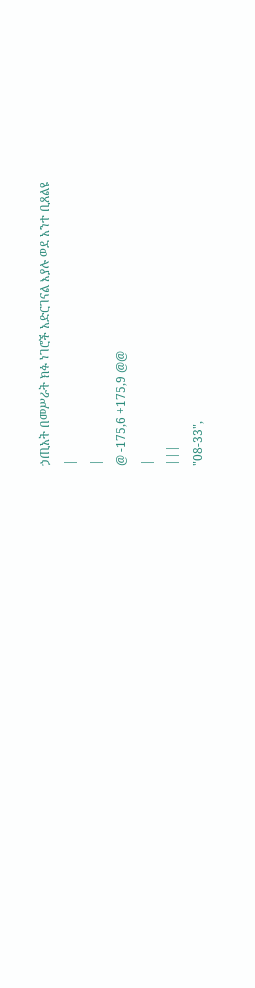ኃጢአት በመሥራት ክፉ ነገሮች አድርገናል እያሉ ወደ አንተ ቢጸልዩ
|
|
@ -175,6 +175,9 @@
|
|||
"08-33",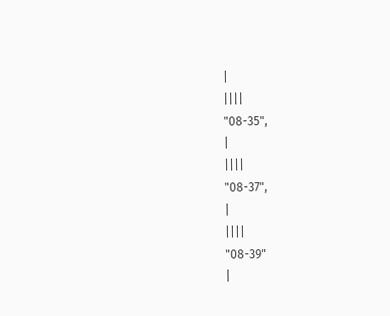|
||||
"08-35",
|
||||
"08-37",
|
||||
"08-39"
|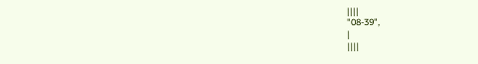||||
"08-39",
|
||||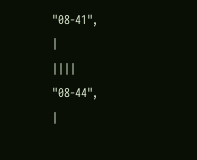"08-41",
|
||||
"08-44",
|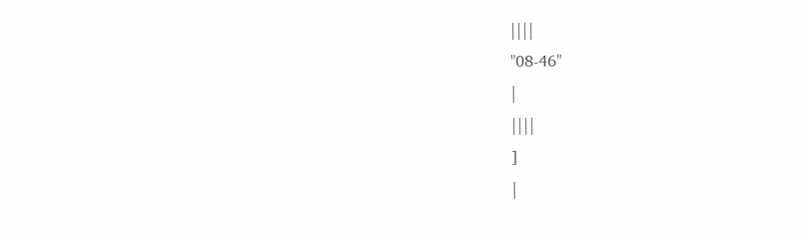||||
"08-46"
|
||||
]
|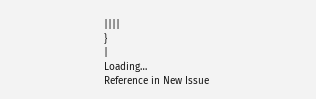||||
}
|
Loading…
Reference in New Issue